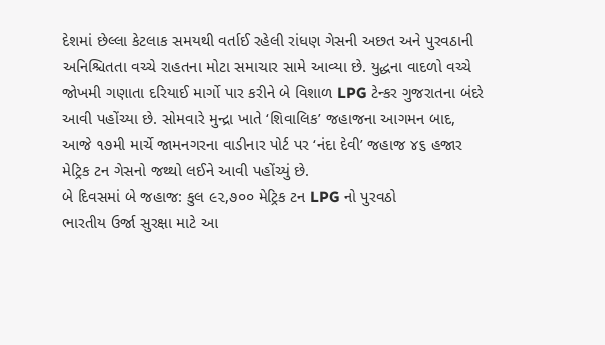દેશમાં છેલ્લા કેટલાક સમયથી વર્તાઈ રહેલી રાંધણ ગેસની અછત અને પુરવઠાની અનિશ્ચિતતા વચ્ચે રાહતના મોટા સમાચાર સામે આવ્યા છે. યુદ્ધના વાદળો વચ્ચે જોખમી ગણાતા દરિયાઈ માર્ગો પાર કરીને બે વિશાળ LPG ટેન્કર ગુજરાતના બંદરે આવી પહોંચ્યા છે. સોમવારે મુન્દ્રા ખાતે ‘શિવાલિક’ જહાજના આગમન બાદ, આજે ૧૭મી માર્ચે જામનગરના વાડીનાર પોર્ટ પર ‘નંદા દેવી’ જહાજ ૪૬ હજાર મેટ્રિક ટન ગેસનો જથ્થો લઈને આવી પહોંચ્યું છે.
બે દિવસમાં બે જહાજ: કુલ ૯૨,૭૦૦ મેટ્રિક ટન LPG નો પુરવઠો
ભારતીય ઉર્જા સુરક્ષા માટે આ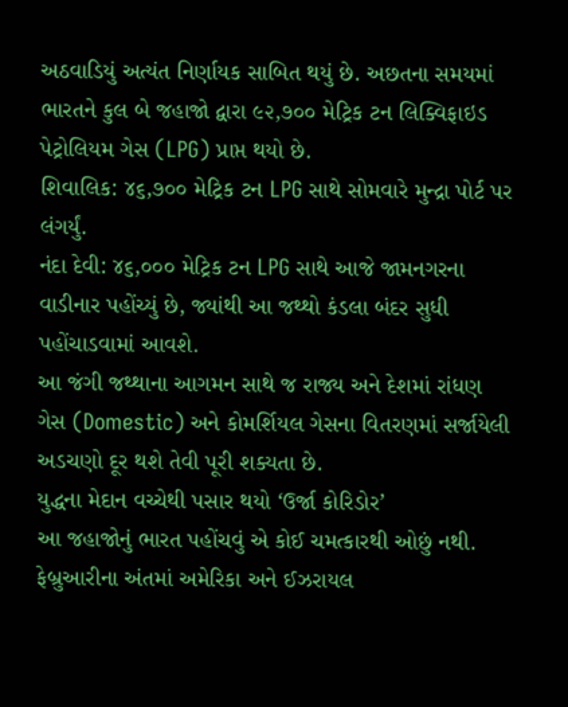અઠવાડિયું અત્યંત નિર્ણાયક સાબિત થયું છે. અછતના સમયમાં ભારતને કુલ બે જહાજો દ્વારા ૯૨,૭૦૦ મેટ્રિક ટન લિક્વિફાઇડ પેટ્રોલિયમ ગેસ (LPG) પ્રાપ્ત થયો છે.
શિવાલિક: ૪૬,૭૦૦ મેટ્રિક ટન LPG સાથે સોમવારે મુન્દ્રા પોર્ટ પર લંગર્યું.
નંદા દેવી: ૪૬,૦૦૦ મેટ્રિક ટન LPG સાથે આજે જામનગરના વાડીનાર પહોંચ્યું છે, જ્યાંથી આ જથ્થો કંડલા બંદર સુધી પહોંચાડવામાં આવશે.
આ જંગી જથ્થાના આગમન સાથે જ રાજ્ય અને દેશમાં રાંધણ ગેસ (Domestic) અને કોમર્શિયલ ગેસના વિતરણમાં સર્જાયેલી અડચણો દૂર થશે તેવી પૂરી શક્યતા છે.
યુદ્ધના મેદાન વચ્ચેથી પસાર થયો ‘ઉર્જા કોરિડોર’
આ જહાજોનું ભારત પહોંચવું એ કોઈ ચમત્કારથી ઓછું નથી. ફેબ્રુઆરીના અંતમાં અમેરિકા અને ઈઝરાયલ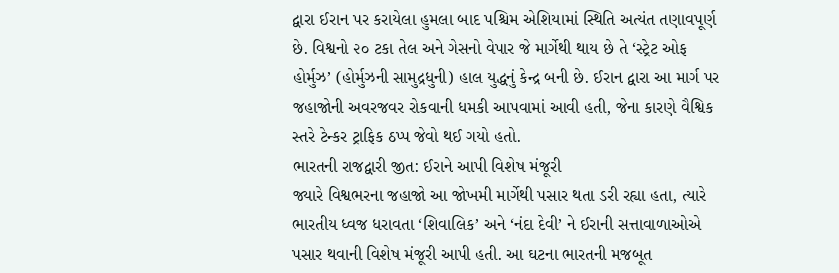દ્વારા ઈરાન પર કરાયેલા હુમલા બાદ પશ્ચિમ એશિયામાં સ્થિતિ અત્યંત તણાવપૂર્ણ છે. વિશ્વનો ૨૦ ટકા તેલ અને ગેસનો વેપાર જે માર્ગેથી થાય છે તે ‘સ્ટ્રેટ ઓફ હોર્મુઝ’ (હોર્મુઝની સામુદ્રધુની) હાલ યુદ્ધનું કેન્દ્ર બની છે. ઈરાન દ્વારા આ માર્ગ પર જહાજોની અવરજવર રોકવાની ધમકી આપવામાં આવી હતી, જેના કારણે વૈશ્વિક સ્તરે ટેન્કર ટ્રાફિક ઠપ્પ જેવો થઈ ગયો હતો.
ભારતની રાજદ્વારી જીત: ઈરાને આપી વિશેષ મંજૂરી
જ્યારે વિશ્વભરના જહાજો આ જોખમી માર્ગેથી પસાર થતા ડરી રહ્યા હતા, ત્યારે ભારતીય ધ્વજ ધરાવતા ‘શિવાલિક’ અને ‘નંદા દેવી’ ને ઈરાની સત્તાવાળાઓએ પસાર થવાની વિશેષ મંજૂરી આપી હતી. આ ઘટના ભારતની મજબૂત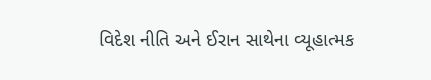વિદેશ નીતિ અને ઈરાન સાથેના વ્યૂહાત્મક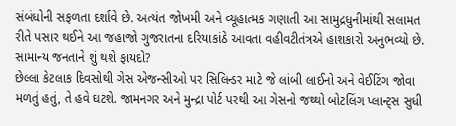સંબંધોની સફળતા દર્શાવે છે. અત્યંત જોખમી અને વ્યૂહાત્મક ગણાતી આ સામુદ્રધુનીમાંથી સલામત રીતે પસાર થઈને આ જહાજો ગુજરાતના દરિયાકાંઠે આવતા વહીવટીતંત્રએ હાશકારો અનુભવ્યો છે.
સામાન્ય જનતાને શું થશે ફાયદો?
છેલ્લા કેટલાક દિવસોથી ગેસ એજન્સીઓ પર સિલિન્ડર માટે જે લાંબી લાઈનો અને વેઈટિંગ જોવા મળતું હતું, તે હવે ઘટશે. જામનગર અને મુન્દ્રા પોર્ટ પરથી આ ગેસનો જથ્થો બોટલિંગ પ્લાન્ટ્સ સુધી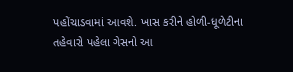પહોંચાડવામાં આવશે. ખાસ કરીને હોળી-ધૂળેટીના તહેવારો પહેલા ગેસનો આ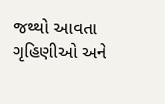જથ્થો આવતા ગૃહિણીઓ અને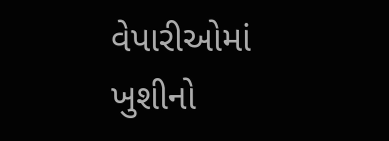વેપારીઓમાં ખુશીનો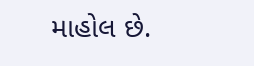માહોલ છે.